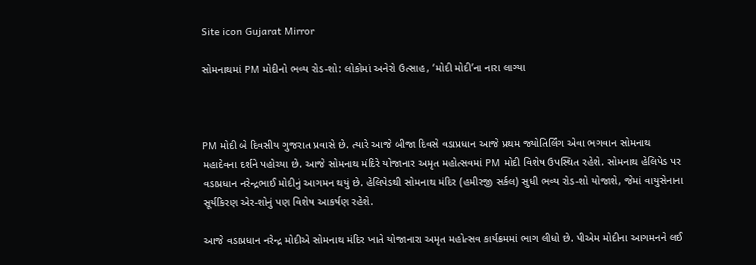Site icon Gujarat Mirror

સોમનાથમાં PM મોદીનો ભવ્ય રોડ-શો: લોકોમાં અનેરો ઉત્સાહ, ‘મોદી મોદી’ના નારા લાગ્યા



PM મોદી બે દિવસીય ગુજરાત પ્રવાસે છે. ત્યારે આજે બીજા દિવસે વડાપ્રધાન આજે પ્રથમ જ્યોતિર્લિંગ એવા ભગવાન સોમનાથ મહાદેવના દર્શને પહોચ્યા છે. આજે સોમનાથ મંદિરે યોજાનાર અમૃત મહોત્સવમાં PM મોદી વિશેષ ઉપસ્થિત રહેશે. સોમનાથ હેલિપેડ પર વડાપ્રધાન નરેન્દ્રભાઈ મોદીનું આગમન થયું છે. હેલિપેડથી સોમનાથ મંદિર (હમીરજી સર્કલ) સુધી ભવ્ય રોડ-શો યોજાશે, જેમાં વાયુસેનાના સૂર્યકિરણ એર-શોનું પણ વિશેષ આકર્ષણ રહેશે.

આજે વડાપ્રધાન નરેન્દ્ર મોદીએ સોમનાથ મંદિર ખાતે યોજાનારા અમૃત મહોત્સવ કાર્યક્રમમાં ભાગ લીધો છે. પીએમ મોદીના આગમનને લઈ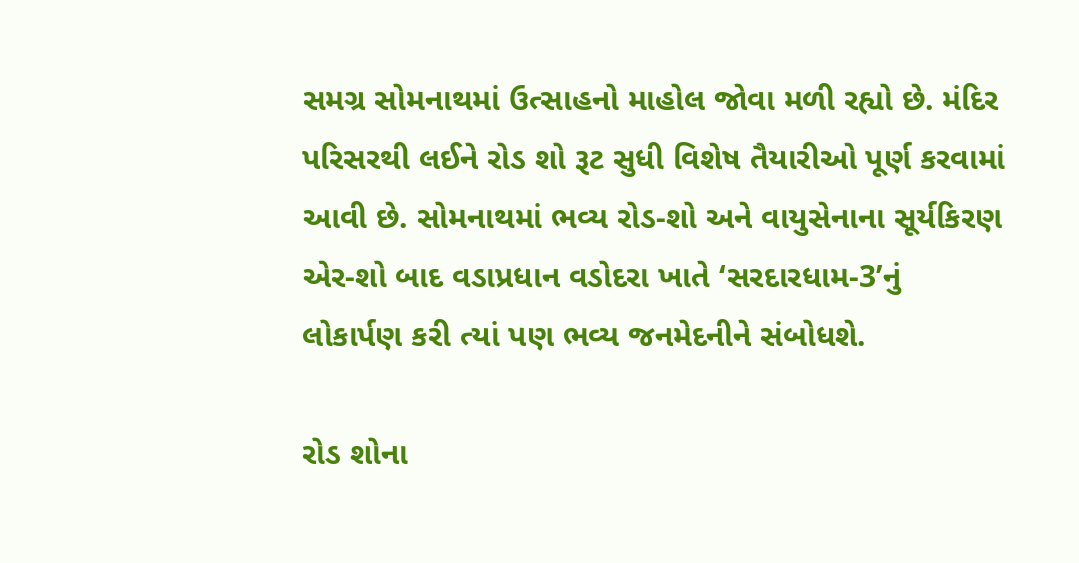સમગ્ર સોમનાથમાં ઉત્સાહનો માહોલ જોવા મળી રહ્યો છે. મંદિર પરિસરથી લઈને રોડ શો રૂટ સુધી વિશેષ તૈયારીઓ પૂર્ણ કરવામાં આવી છે. સોમનાથમાં ભવ્ય રોડ-શો અને વાયુસેનાના સૂર્યકિરણ એર-શો બાદ વડાપ્રધાન વડોદરા ખાતે ‘સરદારધામ-3’નું લોકાર્પણ કરી ત્યાં પણ ભવ્ય જનમેદનીને સંબોધશે.

રોડ શોના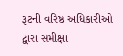રૂટની વરિષ્ઠ અધિકારીઓ દ્વારા સમીક્ષા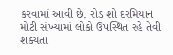કરવામાં આવી છે. રોડ શો દરમિયાન મોટી સંખ્યામાં લોકો ઉપસ્થિત રહે તેવી શક્યતા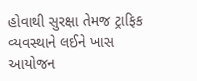હોવાથી સુરક્ષા તેમજ ટ્રાફિક વ્યવસ્થાને લઈને ખાસ આયોજન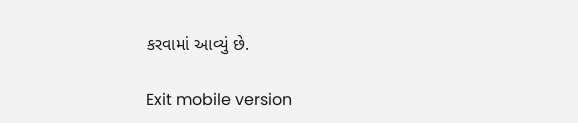કરવામાં આવ્યું છે.

Exit mobile version